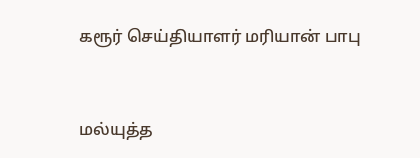கரூர் செய்தியாளர் மரியான் பாபு


மல்யுத்த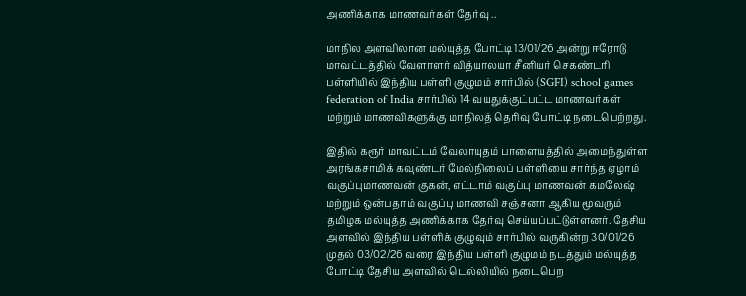அணிக்காக மாணவர்கள் தேர்வு ..

மாநில அளவிலான மல்யுத்த போட்டி 13/01/26 அன்று ஈரோடு மாவட்டத்தில் வேளாளர் வித்யாலயா சீனியர் செகண்டரி பள்ளியில் இந்திய பள்ளி குழுமம் சார்பில் (SGFI) school games federation of India சார்பில் 14 வயதுக்குட்பட்ட மாணவர்கள் மற்றும் மாணவிகளுக்கு மாநிலத் தெரிவு போட்டி நடைபெற்றது.

இதில் கரூர் மாவட்டம் வேலாயுதம் பாளையத்தில் அமைந்துள்ள அரங்கசாமிக் கவுண்டர் மேல்நிலைப் பள்ளியை சார்ந்த ஏழாம் வகுப்புமாணவன் குகன், எட்டாம் வகுப்பு மாணவன் கமலேஷ் மற்றும் ஒன்பதாம் வகுப்பு மாணவி சஞ்சனா ஆகிய மூவரும் தமிழக மல்யுத்த அணிக்காக தேர்வு செய்யப்பட்டுள்ளனர். தேசிய அளவில் இந்திய பள்ளிக் குழுவும் சார்பில் வருகின்ற 30/01/26 முதல் 03/02/26 வரை இந்திய பள்ளி குழுமம் நடத்தும் மல்யுத்த போட்டி தேசிய அளவில் டெல்லியில் நடைபெற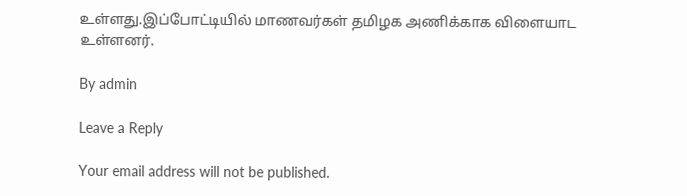உள்ளது.இப்போட்டியில் மாணவர்கள் தமிழக அணிக்காக விளையாட உள்ளனர்.

By admin

Leave a Reply

Your email address will not be published.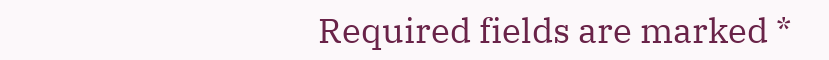Required fields are marked *